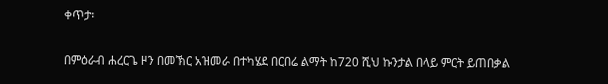ቀጥታ፡

በምዕራብ ሐረርጌ ዞን በመኽር አዝመራ በተካሄደ በርበሬ ልማት ከ720 ሺህ ኩንታል በላይ ምርት ይጠበቃል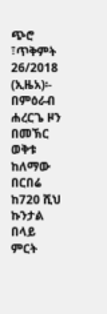ጭሮ ፣ጥቅምት 26/2018 (ኢዜአ)፡- በምዕራብ ሐረርጌ ዞን በመኽር ወቅቱ ከለማው በርበሬ ከ720 ሺህ ኩንታል በላይ ምርት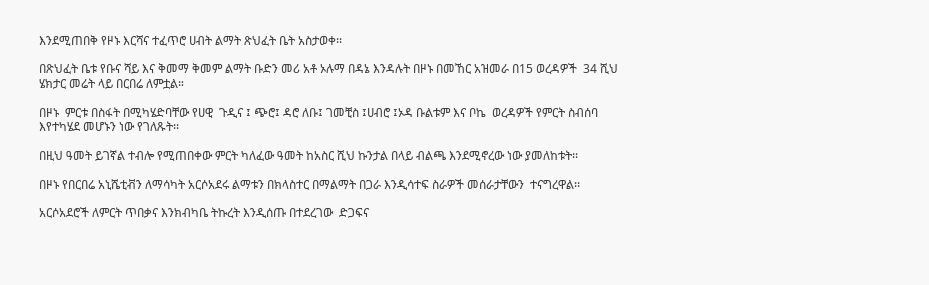እንደሚጠበቅ የዞኑ እርሻና ተፈጥሮ ሀብት ልማት ጽህፈት ቤት አስታወቀ፡፡

በጽህፈት ቤቱ የቡና ሻይ እና ቅመማ ቅመም ልማት ቡድን መሪ አቶ ኦሉማ በዳኔ እንዳሉት በዞኑ በመኸር አዝመራ በ15 ወረዳዎች  34 ሺህ ሄክታር መሬት ላይ በርበሬ ለምቷል።

በዞኑ  ምርቱ በስፋት በሚካሄድባቸው የሀዊ  ጉዲና ፤ ጭሮ፤ ዳሮ ለቡ፤ ገመቺስ ፤ሀብሮ ፤ኦዳ ቡልቱም እና ቦኬ  ወረዳዎች የምርት ስብሰባ እየተካሄደ መሆኑን ነው የገለጹት፡፡

በዚህ ዓመት ይገኛል ተብሎ የሚጠበቀው ምርት ካለፈው ዓመት ከአስር ሺህ ኩንታል በላይ ብልጫ እንደሚኖረው ነው ያመለከቱት፡፡

በዞኑ የበርበሬ አኒሼቲቭን ለማሳካት አርሶአደሩ ልማቱን በክላስተር በማልማት በጋራ እንዲሳተፍ ስራዎች መሰራታቸውን  ተናግረዋል፡፡

አርሶአደሮች ለምርት ጥበቃና እንክብካቤ ትኩረት እንዲሰጡ በተደረገው  ድጋፍና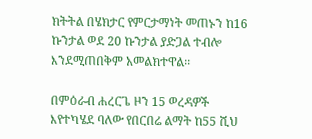ክትትል በሄክታር የምርታማነት መጠኑን ከ16 ኩንታል ወደ 20 ኩንታል ያድጋል ተብሎ እንደሚጠበቅም አመልክተዋል፡፡

በምዕራብ ሐረርጌ ዞን 15 ወረዳዎች እየተካሄደ ባለው የበርበሬ ልማት ከ55 ሺህ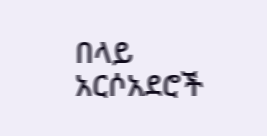በላይ አርሶአደሮች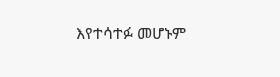እየተሳተፉ መሆኑም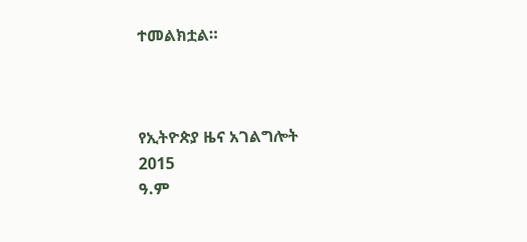ተመልክቷል።



የኢትዮጵያ ዜና አገልግሎት
2015
ዓ.ም